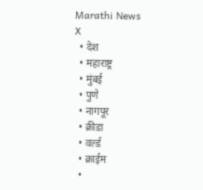Marathi News
X
  • देश
  • महाराष्ट्र
  • मुंबई
  • पुणे
  • नागपूर
  • क्रीडा
  • वर्ल्ड
  • क्राईम
  •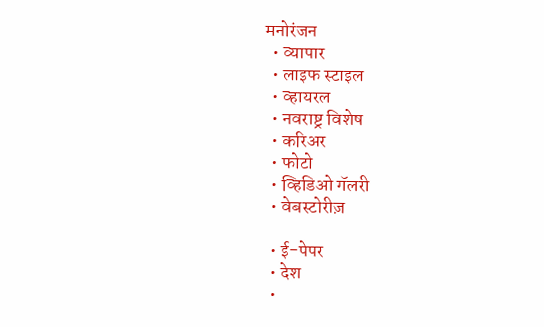मनोरंजन
  • व्यापार
  • लाइफ स्टाइल
  • व्हायरल
  • नवराष्ट्र विशेष
  • करिअर
  • फोटो
  • व्हिडिओ गॅलरी
  • वेबस्टोरीज़

  • ई-पेपर
  • देश
  •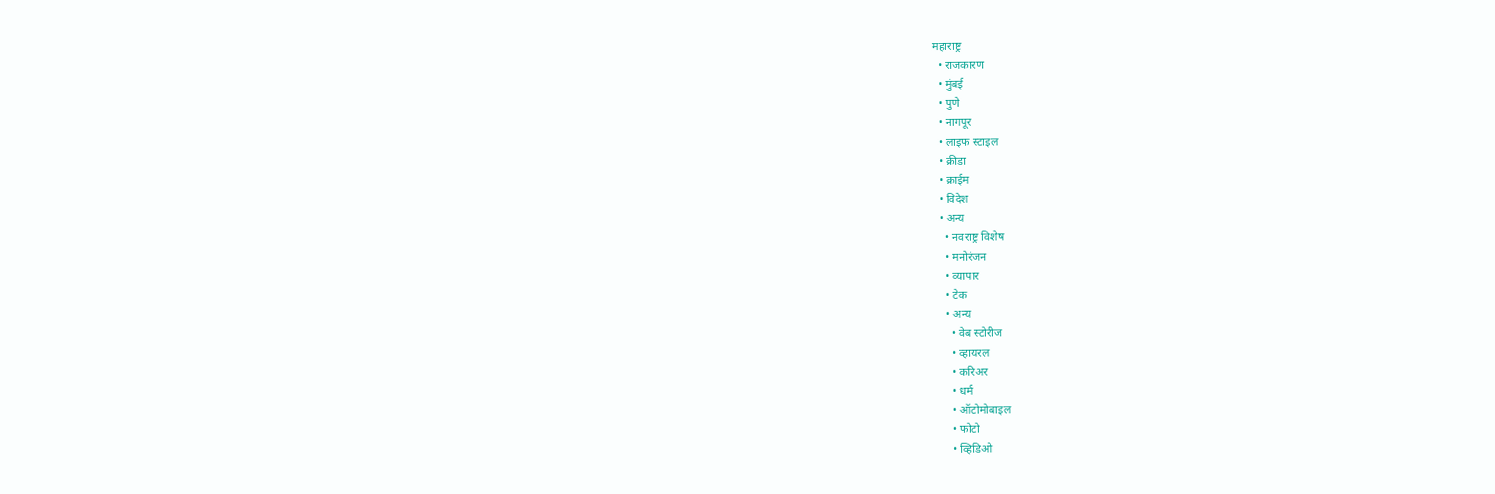महाराष्ट्र
  • राजकारण
  • मुंबई
  • पुणे
  • नागपूर
  • लाइफ स्टाइल
  • क्रीडा
  • क्राईम
  • विदेश
  • अन्य
    • नवराष्ट्र विशेष
    • मनोरंजन
    • व्यापार
    • टेक
    • अन्य
      • वेब स्टोरीज
      • व्हायरल
      • करिअर
      • धर्म
      • ऑटोमोबाइल
      • फोटो
      • व्हिडिओ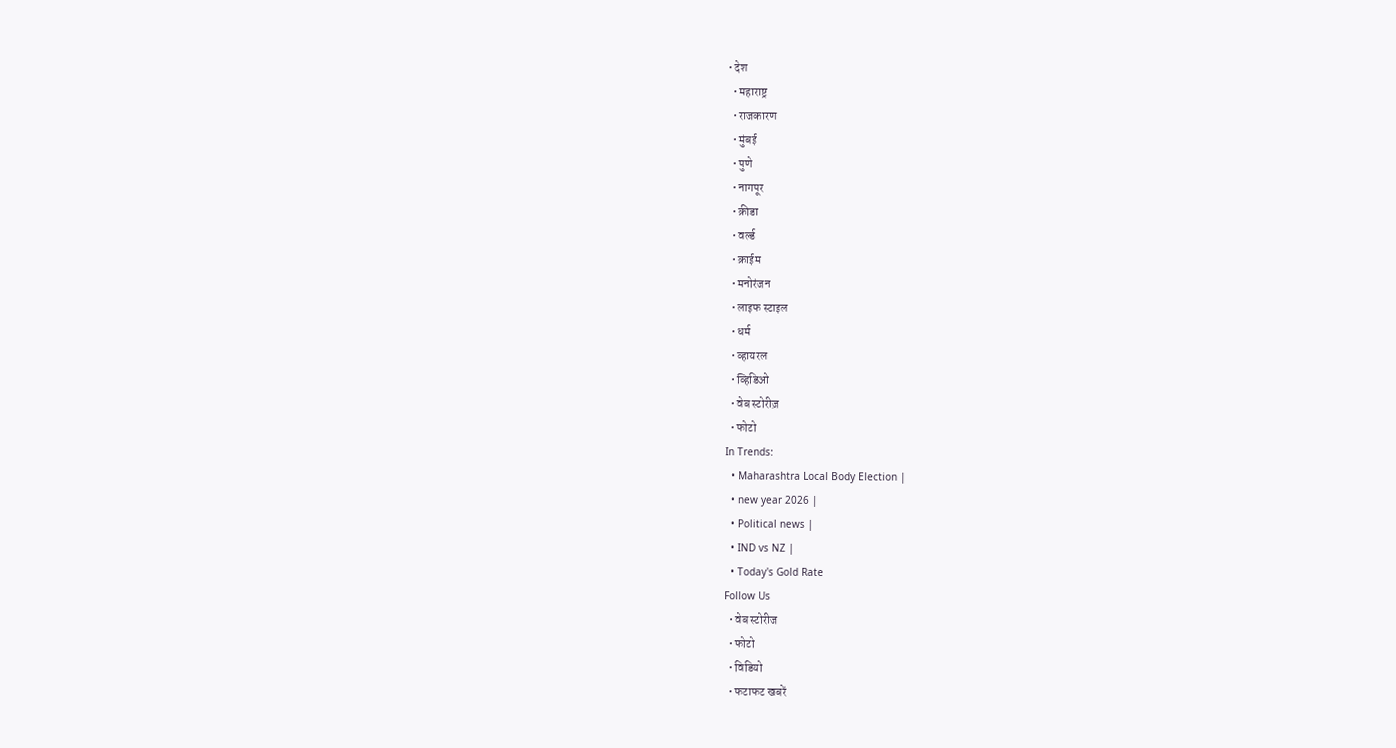• देश
  • महाराष्ट्र
  • राजकारण
  • मुंबई
  • पुणे
  • नागपूर
  • क्रीडा
  • वर्ल्ड
  • क्राईम
  • मनोरंजन
  • लाइफ स्टाइल
  • धर्म
  • व्हायरल
  • व्हिडिओ
  • वेब स्टोरीज़
  • फोटो
In Trends:
  • Maharashtra Local Body Election |
  • new year 2026 |
  • Political news |
  • IND vs NZ |
  • Today's Gold Rate
Follow Us
  • वेब स्टोरीज
  • फोटो
  • विडियो
  • फटाफट खबरें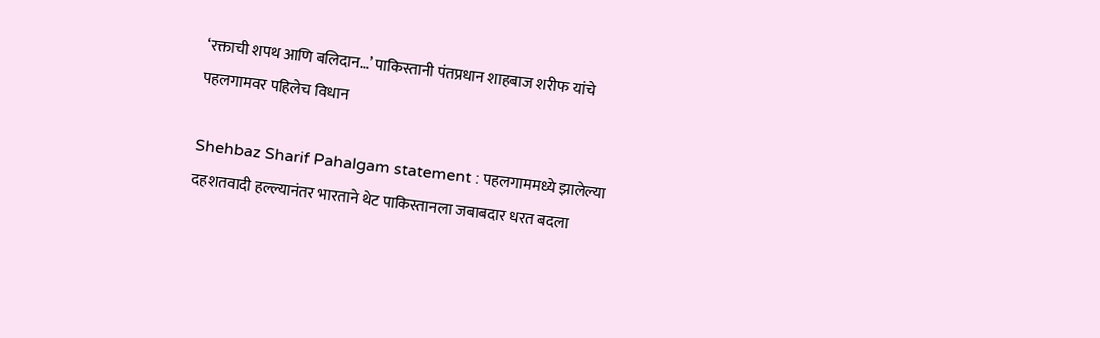‘रक्ताची शपथ आणि बलिदान…’ पाकिस्तानी पंतप्रधान शाहबाज शरीफ यांचे पहलगामवर पहिलेच विधान

Shehbaz Sharif Pahalgam statement : पहलगाममध्ये झालेल्या दहशतवादी हल्ल्यानंतर भारताने थेट पाकिस्तानला जबाबदार धरत बदला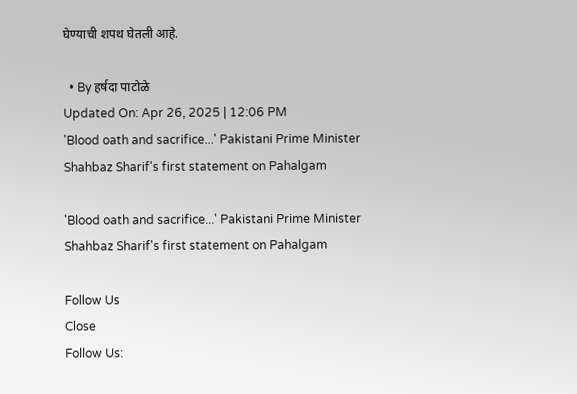घेण्याची शपथ घेतली आहे.

  • By हर्षदा पाटोळे
Updated On: Apr 26, 2025 | 12:06 PM
'Blood oath and sacrifice...' Pakistani Prime Minister Shahbaz Sharif's first statement on Pahalgam

'Blood oath and sacrifice...' Pakistani Prime Minister Shahbaz Sharif's first statement on Pahalgam

Follow Us
Close
Follow Us: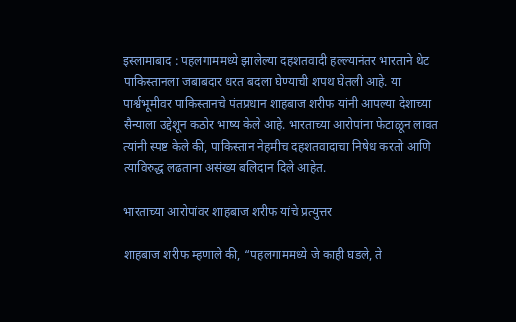इस्लामाबाद : पहलगाममध्ये झालेल्या दहशतवादी हल्ल्यानंतर भारताने थेट पाकिस्तानला जबाबदार धरत बदला घेण्याची शपथ घेतली आहे. या पार्श्वभूमीवर पाकिस्तानचे पंतप्रधान शाहबाज शरीफ यांनी आपल्या देशाच्या सैन्याला उद्देशून कठोर भाष्य केले आहे. भारताच्या आरोपांना फेटाळून लावत त्यांनी स्पष्ट केले की, पाकिस्तान नेहमीच दहशतवादाचा निषेध करतो आणि त्याविरुद्ध लढताना असंख्य बलिदान दिले आहेत.

भारताच्या आरोपांवर शाहबाज शरीफ यांचे प्रत्युत्तर

शाहबाज शरीफ म्हणाले की, “पहलगाममध्ये जे काही घडले, ते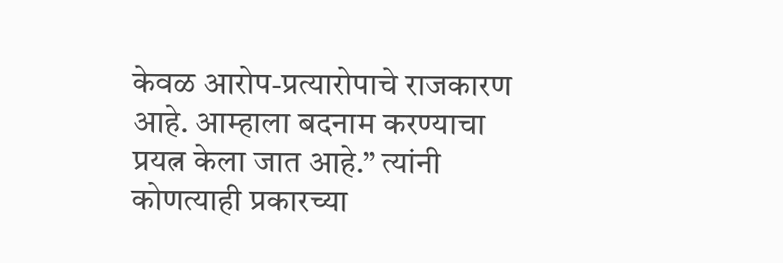केवळ आरोप-प्रत्यारोपाचे राजकारण आहे. आम्हाला बदनाम करण्याचा प्रयत्न केला जात आहे.” त्यांनी कोणत्याही प्रकारच्या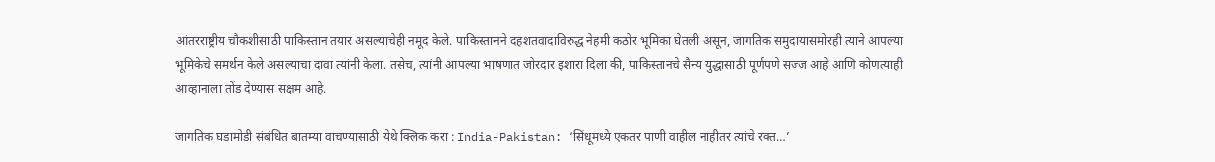आंतरराष्ट्रीय चौकशीसाठी पाकिस्तान तयार असल्याचेही नमूद केले. पाकिस्तानने दहशतवादाविरुद्ध नेहमी कठोर भूमिका घेतली असून, जागतिक समुदायासमोरही त्याने आपल्या भूमिकेचे समर्थन केले असल्याचा दावा त्यांनी केला. तसेच, त्यांनी आपल्या भाषणात जोरदार इशारा दिला की, पाकिस्तानचे सैन्य युद्धासाठी पूर्णपणे सज्ज आहे आणि कोणत्याही आव्हानाला तोंड देण्यास सक्षम आहे.

जागतिक घडामोडी संबंधित बातम्या वाचण्यासाठी येथे क्लिक करा : India-Pakistan: ‘सिंधूमध्ये एकतर पाणी वाहील नाहीतर त्यांचे रक्त…’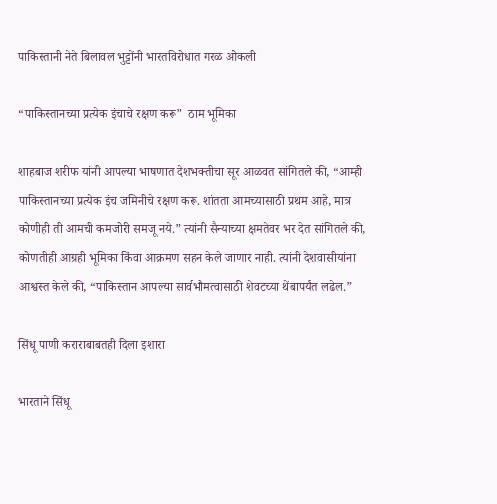पाकिस्तानी नेते बिलावल भुट्टोंनी भारतविरोधात गरळ ओकली

“पाकिस्तानच्या प्रत्येक इंचाचे रक्षण करू”  ठाम भूमिका

शाहबाज शरीफ यांनी आपल्या भाषणात देशभक्तीचा सूर आळवत सांगितले की, “आम्ही पाकिस्तानच्या प्रत्येक इंच जमिनीचे रक्षण करू. शांतता आमच्यासाठी प्रथम आहे, मात्र कोणीही ती आमची कमजोरी समजू नये.” त्यांनी सैन्याच्या क्षमतेवर भर देत सांगितले की, कोणतीही आग्रही भूमिका किंवा आक्रमण सहन केले जाणार नाही. त्यांनी देशवासीयांना आश्वस्त केले की, “पाकिस्तान आपल्या सार्वभौमत्वासाठी शेवटच्या थेंबापर्यंत लढेल.”

सिंधू पाणी कराराबाबतही दिला इशारा

भारताने सिंधू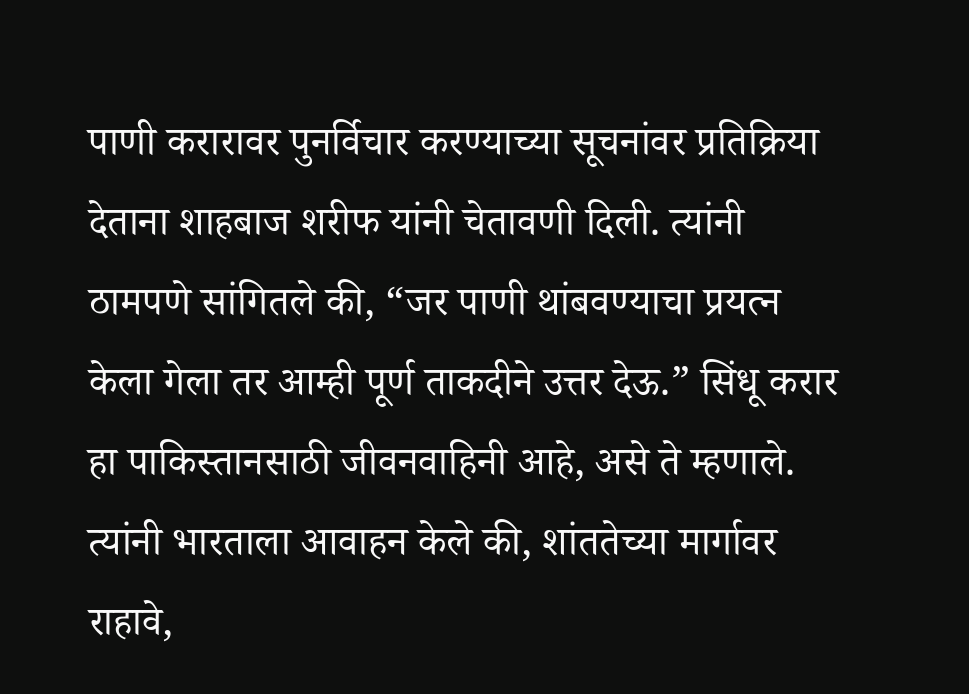पाणी करारावर पुनर्विचार करण्याच्या सूचनांवर प्रतिक्रिया देताना शाहबाज शरीफ यांनी चेतावणी दिली. त्यांनी ठामपणे सांगितले की, “जर पाणी थांबवण्याचा प्रयत्न केला गेला तर आम्ही पूर्ण ताकदीने उत्तर देऊ.” सिंधू करार हा पाकिस्तानसाठी जीवनवाहिनी आहे, असे ते म्हणाले. त्यांनी भारताला आवाहन केले की, शांततेच्या मार्गावर राहावे,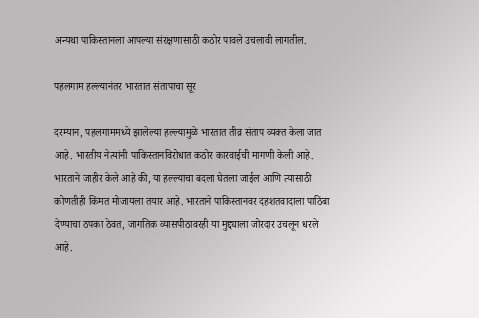अन्यथा पाकिस्तानला आपल्या संरक्षणासाठी कठोर पावले उचलावी लागतील.

पहलगाम हल्ल्यानंतर भारतात संतापाचा सूर

दरम्यान, पहलगाममध्ये झालेल्या हल्ल्यामुळे भारतात तीव्र संताप व्यक्त केला जात आहे. भारतीय नेत्यांनी पाकिस्तानविरोधात कठोर कारवाईची मागणी केली आहे. भारताने जाहीर केले आहे की, या हल्ल्याचा बदला घेतला जाईल आणि त्यासाठी कोणतीही किंमत मोजायला तयार आहे. भारताने पाकिस्तानवर दहशतवादाला पाठिंबा देण्याचा ठपका ठेवत, जागतिक व्यासपीठावरही या मुद्द्याला जोरदार उचलून धरले आहे.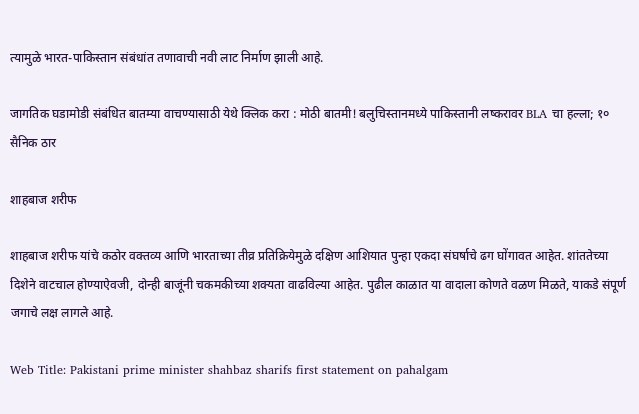त्यामुळे भारत-पाकिस्तान संबंधांत तणावाची नवी लाट निर्माण झाली आहे.

जागतिक घडामोडी संबंधित बातम्या वाचण्यासाठी येथे क्लिक करा : मोठी बातमी! बलुचिस्तानमध्ये पाकिस्तानी लष्करावर BLA चा हल्ला; १० सैनिक ठार

शाहबाज शरीफ

शाहबाज शरीफ यांचे कठोर वक्तव्य आणि भारताच्या तीव्र प्रतिक्रियेमुळे दक्षिण आशियात पुन्हा एकदा संघर्षाचे ढग घोंगावत आहेत. शांततेच्या दिशेने वाटचाल होण्याऐवजी, दोन्ही बाजूंनी चकमकीच्या शक्यता वाढविल्या आहेत. पुढील काळात या वादाला कोणते वळण मिळते, याकडे संपूर्ण जगाचे लक्ष लागले आहे.

Web Title: Pakistani prime minister shahbaz sharifs first statement on pahalgam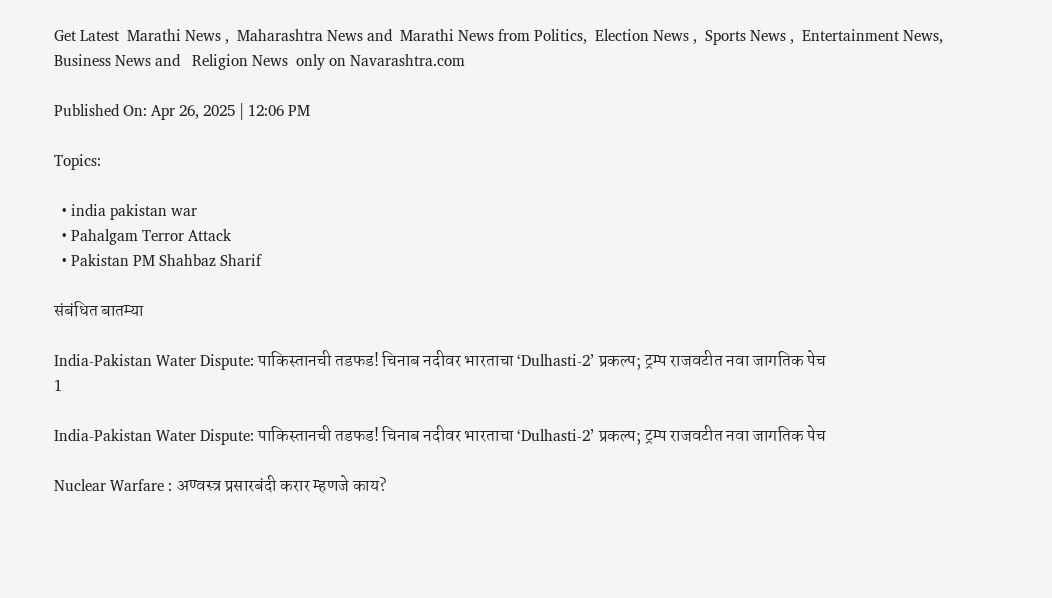Get Latest  Marathi News ,  Maharashtra News and  Marathi News from Politics,  Election News ,  Sports News ,  Entertainment News,  Business News and   Religion News  only on Navarashtra.com

Published On: Apr 26, 2025 | 12:06 PM

Topics:

  • india pakistan war
  • Pahalgam Terror Attack
  • Pakistan PM Shahbaz Sharif

संबंधित बातम्या

India-Pakistan Water Dispute: पाकिस्तानची तडफड! चिनाब नदीवर भारताचा ‘Dulhasti-2’ प्रकल्प; ट्रम्प राजवटीत नवा जागतिक पेच
1

India-Pakistan Water Dispute: पाकिस्तानची तडफड! चिनाब नदीवर भारताचा ‘Dulhasti-2’ प्रकल्प; ट्रम्प राजवटीत नवा जागतिक पेच

Nuclear Warfare : अण्वस्त्र प्रसारबंदी करार म्हणजे काय?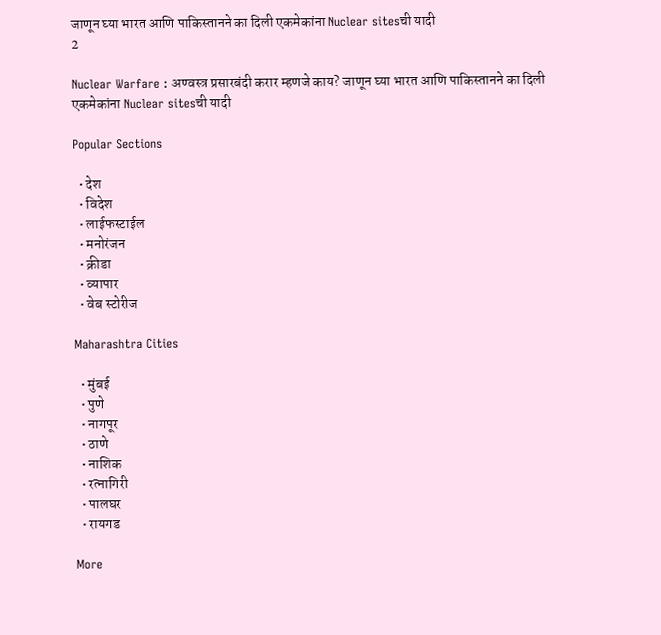जाणून घ्या भारत आणि पाकिस्तानने का दिली एकमेकांना Nuclear sitesची यादी
2

Nuclear Warfare : अण्वस्त्र प्रसारबंदी करार म्हणजे काय? जाणून घ्या भारत आणि पाकिस्तानने का दिली एकमेकांना Nuclear sitesची यादी

Popular Sections

  • देश
  • विदेश
  • लाईफस्टाईल
  • मनोरंजन
  • क्रीडा
  • व्यापार
  • वेब स्टोरीज

Maharashtra Cities

  • मुंबई
  • पुणे
  • नागपूर
  • ठाणे
  • नाशिक
  • रत्नागिरी
  • पालघर
  • रायगड

More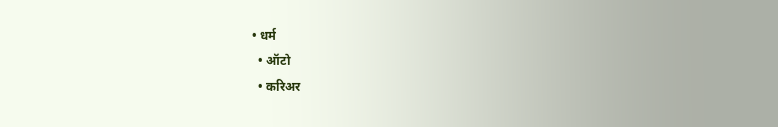• धर्म
  • ऑटो
  • करिअर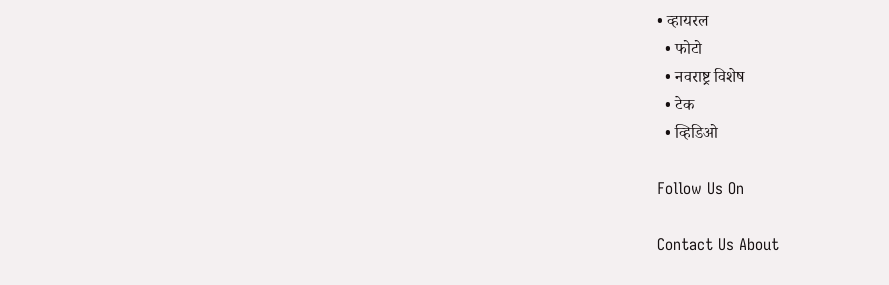• व्हायरल
  • फोटो
  • नवराष्ट्र विशेष
  • टेक
  • व्हिडिओ

Follow Us On

Contact Us About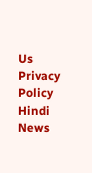Us Privacy Policy
Hindi News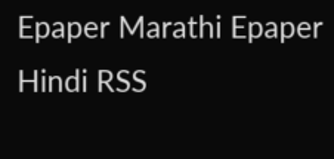Epaper Marathi Epaper Hindi RSS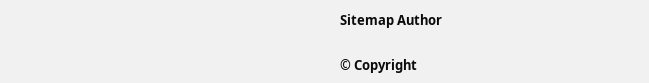Sitemap Author

© Copyright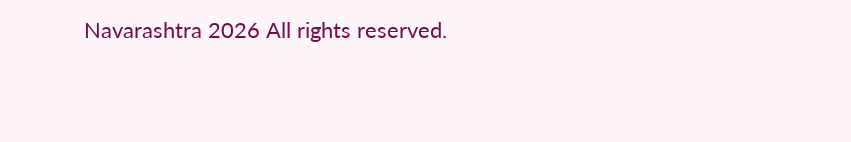Navarashtra 2026 All rights reserved.